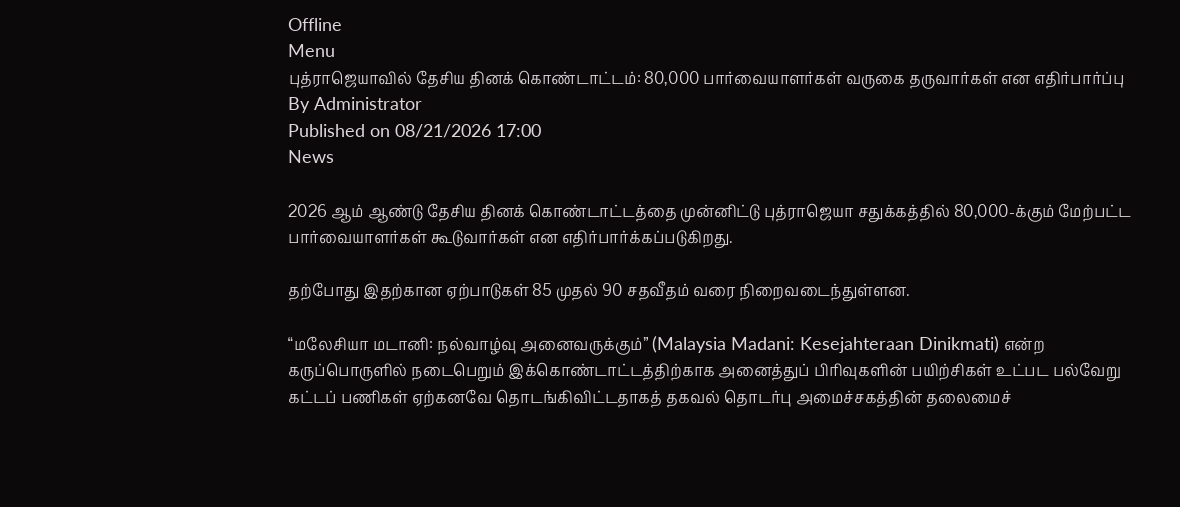Offline
Menu
புத்ராஜெயாவில் தேசிய தினக் கொண்டாட்டம்: 80,000 பார்வையாளர்கள் வருகை தருவார்கள் என எதிர்பார்ப்பு
By Administrator
Published on 08/21/2026 17:00
News

2026 ஆம் ஆண்டு தேசிய தினக் கொண்டாட்டத்தை முன்னிட்டு புத்ராஜெயா சதுக்கத்தில் 80,000-க்கும் மேற்பட்ட பார்வையாளர்கள் கூடுவார்கள் என எதிர்பார்க்கப்படுகிறது.

தற்போது இதற்கான ஏற்பாடுகள் 85 முதல் 90 சதவீதம் வரை நிறைவடைந்துள்ளன.

“மலேசியா மடானி: நல்வாழ்வு அனைவருக்கும்” (Malaysia Madani: Kesejahteraan Dinikmati) என்ற கருப்பொருளில் நடைபெறும் இக்கொண்டாட்டத்திற்காக அனைத்துப் பிரிவுகளின் பயிற்சிகள் உட்பட பல்வேறு கட்டப் பணிகள் ஏற்கனவே தொடங்கிவிட்டதாகத் தகவல் தொடர்பு அமைச்சகத்தின் தலைமைச்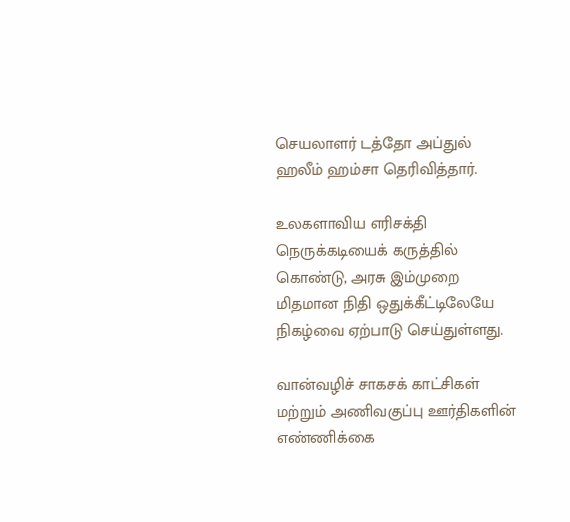செயலாளர் டத்தோ அப்துல் ஹலீம் ஹம்சா தெரிவித்தார்.

உலகளாவிய எரிசக்தி நெருக்கடியைக் கருத்தில் கொண்டு, அரசு இம்முறை மிதமான நிதி ஒதுக்கீட்டிலேயே நிகழ்வை ஏற்பாடு செய்துள்ளது.

வான்வழிச் சாகசக் காட்சிகள் மற்றும் அணிவகுப்பு ஊர்திகளின் எண்ணிக்கை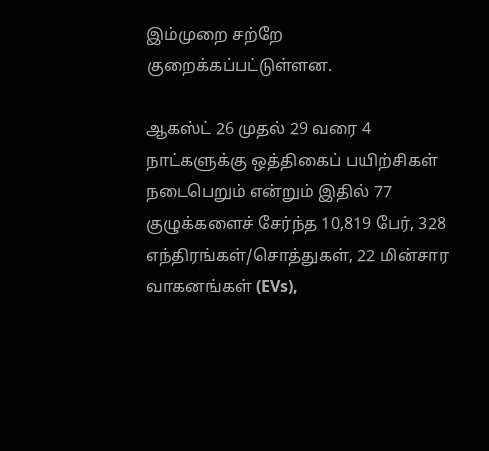இம்முறை சற்றே குறைக்கப்பட்டுள்ளன.

ஆகஸ்ட் 26 முதல் 29 வரை 4 நாட்களுக்கு ஒத்திகைப் பயிற்சிகள் நடைபெறும் என்றும் இதில் 77 குழுக்களைச் சேர்ந்த 10,819 பேர், 328 எந்திரங்கள்/சொத்துகள், 22 மின்சார வாகனங்கள் (EVs),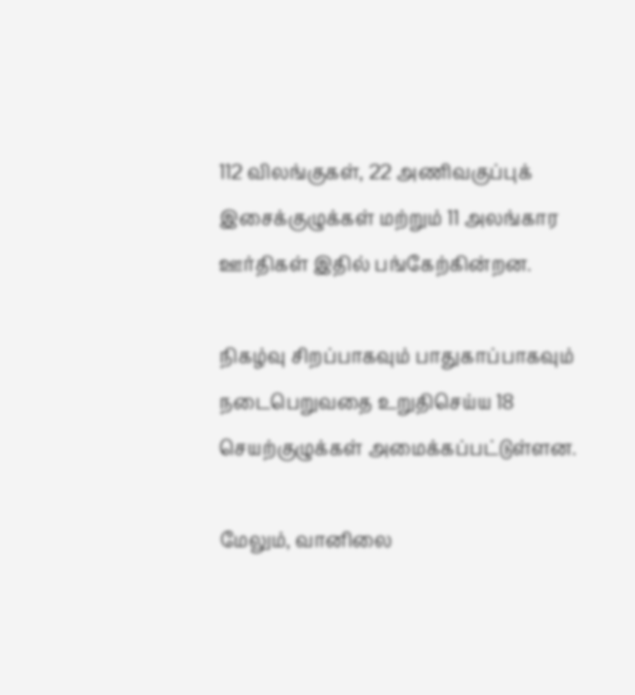112 விலங்குகள், 22 அணிவகுப்புக் இசைக்குழுக்கள் மற்றும் 11 அலங்கார ஊர்திகள் இதில் பங்கேற்கின்றன.

நிகழ்வு சிறப்பாகவும் பாதுகாப்பாகவும் நடைபெறுவதை உறுதிசெய்ய 18 செயற்குழுக்கள் அமைக்கப்பட்டுள்ளன.

மேலும், வானிலை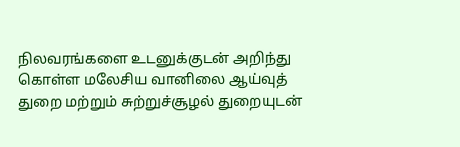நிலவரங்களை உடனுக்குடன் அறிந்து கொள்ள மலேசிய வானிலை ஆய்வுத் துறை மற்றும் சுற்றுச்சூழல் துறையுடன்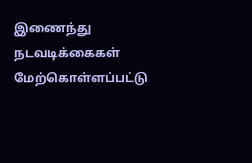இணைந்து நடவடிக்கைகள் மேற்கொள்ளப்பட்டு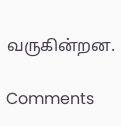வருகின்றன.

Comments